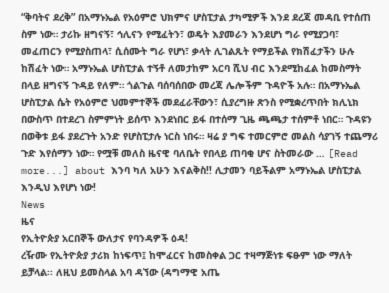“ቅባትና ደረቅ” በአማኑኤል የአዕምሮ ህክምና ሆስፒታል ታካሚዎች እንደ ደረጃ መዳቢ የተሰጠ ስም ነው። ታሪኩ ዘግናኝ፣ ኅሊናን የሚፈትን፣ ወዴት እያመራን እንደሆነ ግራ የሚያጋባ፣ መፈጠርን የሚያስጠላ፣ ሲሰሙት ግራ የሆነ፣ ቃላት ሊገልጹት የማይችል የክሽፈታችን ሁሉ ከሽፈት ነው። አማኑኤል ሆስፒታል ተኝቶ ለመታከም አርባ ሺህ ብር እንደሚከፈል ከመስማት በላይ ዘግናኝ ጉዳይ የለም። ጎልጉል ባሰባሰበው መረጃ ሌሎችም ጉዳዮች አሉ። በአማኑኤል ሆስፒታል ሴት የአዕምሮ ህመምተኞች መደፈራቸውን፣ ሲያረግዙ ጽንስ የሚቋረጥበት ክሊኒክ በውስጥ በተደረገ ስምምነት ይሰጥ እንደነበር ይፋ በተሰማ ጊዜ ጫጫታ ተሰምቶ ነበር። ጉዳዩን በወቅቱ ይፋ ያደረጉት አንድ የሆስፒታሉ ነርስ ነበሩ። ዛሬ ያ ግፍ ተመርምሮ መልስ ሳያገኝ ተጨማሪ ጉድ እየሰማን ነው። የሟቹ መለስ ዜናዊ ባለቤት የበላይ ጠባቂ ሆና ስትመራው … [Read more...] about እንባ ካለ አሁን እናልቅስ!! ሊታመን ባይችልም አማኑኤል ሆስፒታል እንዲህ እየሆነ ነው!
News
ዜና
የኢትዮጵያ አርበኞች ውለታና የባንዳዎች ዕዳ!
ረዥሙ የኢትዮጵያ ታሪክ ከነፍጥ፤ ከሞፈርና ከመስቀል ጋር ተዛማጅነቱ ፍፁም ነው ማለት ይቻላል፡፡ ለዚህ ይመስላል አባ ዳኘው (ዳግማዊ አጤ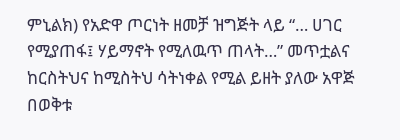ምኒልክ) የአድዋ ጦርነት ዘመቻ ዝግጅት ላይ “… ሀገር የሚያጠፋ፤ ሃይማኖት የሚለዉጥ ጠላት…” መጥቷልና ከርስትህና ከሚስትህ ሳትነቀል የሚል ይዘት ያለው አዋጅ በወቅቱ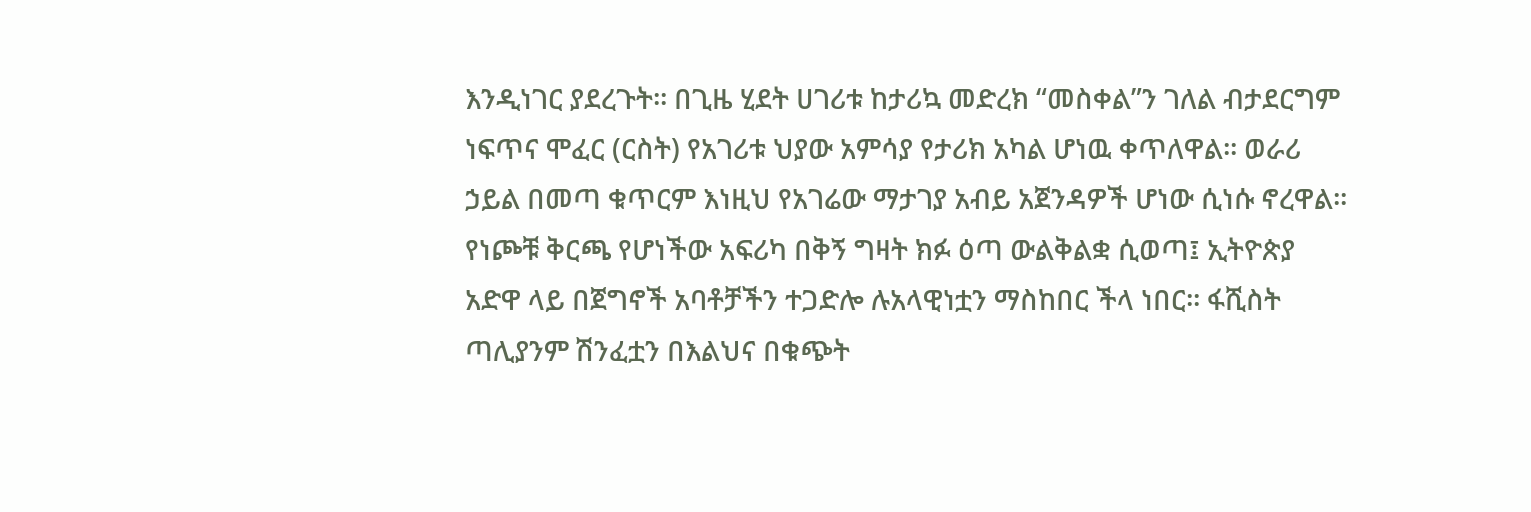እንዲነገር ያደረጉት፡፡ በጊዜ ሂደት ሀገሪቱ ከታሪኳ መድረክ “መስቀል”ን ገለል ብታደርግም ነፍጥና ሞፈር (ርስት) የአገሪቱ ህያው አምሳያ የታሪክ አካል ሆነዉ ቀጥለዋል፡፡ ወራሪ ኃይል በመጣ ቁጥርም እነዚህ የአገሬው ማታገያ አብይ አጀንዳዎች ሆነው ሲነሱ ኖረዋል፡፡ የነጮቹ ቅርጫ የሆነችው አፍሪካ በቅኝ ግዛት ክፉ ዕጣ ውልቅልቋ ሲወጣ፤ ኢትዮጵያ አድዋ ላይ በጀግኖች አባቶቻችን ተጋድሎ ሉአላዊነቷን ማስከበር ችላ ነበር፡፡ ፋሺስት ጣሊያንም ሽንፈቷን በእልህና በቁጭት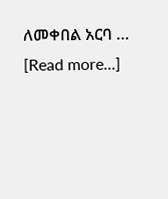ለመቀበል አርባ … [Read more...]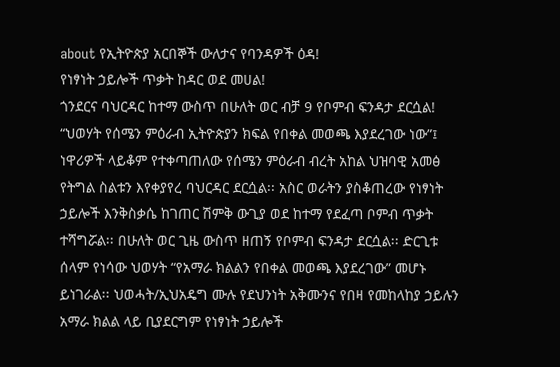about የኢትዮጵያ አርበኞች ውለታና የባንዳዎች ዕዳ!
የነፃነት ኃይሎች ጥቃት ከዳር ወደ መሀል!
ጎንደርና ባህርዳር ከተማ ውስጥ በሁለት ወር ብቻ 9 የቦምብ ፍንዳታ ደርሷል! “ህወሃት የሰሜን ምዕራብ ኢትዮጵያን ክፍል የበቀል መወጫ እያደረገው ነው”፤ ነዋሪዎች ላይቆም የተቀጣጠለው የሰሜን ምዕራብ ብረት አከል ህዝባዊ አመፅ የትግል ስልቱን እየቀያየረ ባህርዳር ደርሷል፡፡ አስር ወራትን ያስቆጠረው የነፃነት ኃይሎች እንቅስቃሴ ከገጠር ሽምቅ ውጊያ ወደ ከተማ የደፈጣ ቦምብ ጥቃት ተሻግሯል፡፡ በሁለት ወር ጊዜ ውስጥ ዘጠኝ የቦምብ ፍንዳታ ደርሷል፡፡ ድርጊቱ ሰላም የነሳው ህወሃት “የአማራ ክልልን የበቀል መወጫ እያደረገው” መሆኑ ይነገራል፡፡ ህወሓት/ኢህአዴግ ሙሉ የደህንነት አቅሙንና የበዛ የመከላከያ ኃይሉን አማራ ክልል ላይ ቢያደርግም የነፃነት ኃይሎች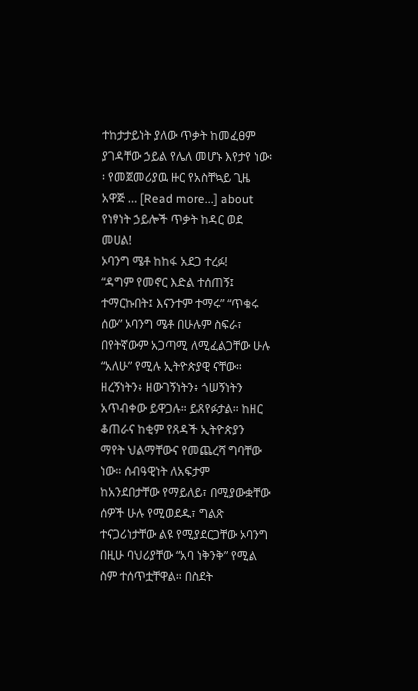ተከታታይነት ያለው ጥቃት ከመፈፀም ያገዳቸው ኃይል የሌለ መሆኑ እየታየ ነው፡፡ የመጀመሪያዉ ዙር የአስቸኳይ ጊዜ አዋጅ … [Read more...] about የነፃነት ኃይሎች ጥቃት ከዳር ወደ መሀል!
ኦባንግ ሜቶ ከከፋ አደጋ ተረፉ!
“ዳግም የመኖር እድል ተሰጠኝ፤ ተማርኩበት፤ እናንተም ተማሩ” “ጥቁሩ ሰው” ኦባንግ ሜቶ በሁሉም ስፍራ፣ በየትኛውም አጋጣሚ ለሚፈልጋቸው ሁሉ “አለሁ” የሚሉ ኢትዮጵያዊ ናቸው። ዘረኝነትን፥ ዘውገኝነትን፥ ጎሠኝነትን አጥብቀው ይዋጋሉ። ይጸየፉታል። ከዘር ቆጠራና ከቂም የጸዳች ኢትዮጵያን ማየት ህልማቸውና የመጨረሻ ግባቸው ነው። ሰብዓዊነት ለአፍታም ከአንደበታቸው የማይለይ፣ በሚያውቋቸው ሰዎች ሁሉ የሚወደዱ፣ ግልጽ ተናጋሪነታቸው ልዩ የሚያደርጋቸው ኦባንግ በዚሁ ባህሪያቸው “አባ ነቅንቅ” የሚል ስም ተሰጥቷቸዋል። በስደት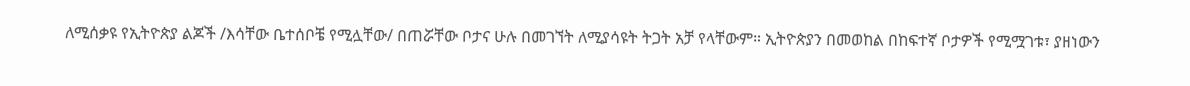ለሚሰቃዩ የኢትዮጵያ ልጆች /እሳቸው ቤተሰቦቼ የሚሏቸው/ በጠሯቸው ቦታና ሁሉ በመገኘት ለሚያሳዩት ትጋት አቻ የላቸውም። ኢትዮጵያን በመወከል በከፍተኛ ቦታዎች የሚሟገቱ፣ ያዘነውን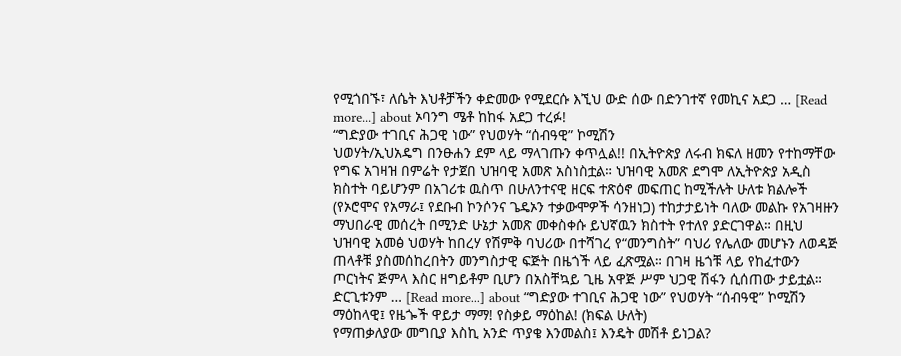የሚጎበኙ፣ ለሴት እህቶቻችን ቀድመው የሚደርሱ እኚህ ውድ ሰው በድንገተኛ የመኪና አደጋ … [Read more...] about ኦባንግ ሜቶ ከከፋ አደጋ ተረፉ!
“ግድያው ተገቢና ሕጋዊ ነው” የህወሃት “ሰብዓዊ” ኮሚሽን
ህወሃት/ኢህአዴግ በንፁሐን ደም ላይ ማላገጡን ቀጥሏል!! በኢትዮጵያ ለሩብ ክፍለ ዘመን የተከማቸው የግፍ አገዛዝ በምሬት የታጀበ ህዝባዊ አመጽ አስነስቷል። ህዝባዊ አመጽ ደግሞ ለኢትዮጵያ አዲስ ክስተት ባይሆንም በአገሪቱ ዉስጥ በሁለንተናዊ ዘርፍ ተጽዕኖ መፍጠር ከሚችሉት ሁለቱ ክልሎች (የኦሮሞና የአማራ፤ የደቡብ ኮንሶንና ጌዴኦን ተቃውሞዎች ሳንዘነጋ) ተከታታይነት ባለው መልኩ የአገዛዙን ማህበራዊ መሰረት በሚንድ ሁኔታ አመጽ መቀስቀሱ ይህኛዉን ክስተት የተለየ ያድርገዋል። በዚህ ህዝባዊ አመፅ ህወሃት ከበረሃ የሽምቅ ባህሪው በተሻገረ የ“መንግስት” ባህሪ የሌለው መሆኑን ለወዳጅ ጠላቶቹ ያስመሰከረበትን መንግስታዊ ፍጅት በዜጎች ላይ ፈጽሟል። በገዛ ዜጎቹ ላይ የከፈተውን ጦርነትና ጅምላ እስር ዘግይቶም ቢሆን በአስቸኳይ ጊዜ አዋጅ ሥም ህጋዊ ሽፋን ሲሰጠው ታይቷል። ድርጊቱንም … [Read more...] about “ግድያው ተገቢና ሕጋዊ ነው” የህወሃት “ሰብዓዊ” ኮሚሽን
ማዕከላዊ፤ የዜጐች ዋይታ ማማ! የስቃይ ማዕከል! (ክፍል ሁለት)
የማጠቃለያው መግቢያ እስኪ አንድ ጥያቄ እንመልስ፤ እንዴት መሽቶ ይነጋል?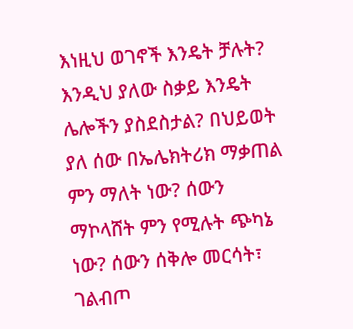እነዚህ ወገኖች እንዴት ቻሉት? እንዲህ ያለው ስቃይ እንዴት ሌሎችን ያስደስታል? በህይወት ያለ ሰው በኤሌክትሪክ ማቃጠል ምን ማለት ነው? ሰውን ማኮላሸት ምን የሚሉት ጭካኔ ነው? ሰውን ሰቅሎ መርሳት፣ ገልብጦ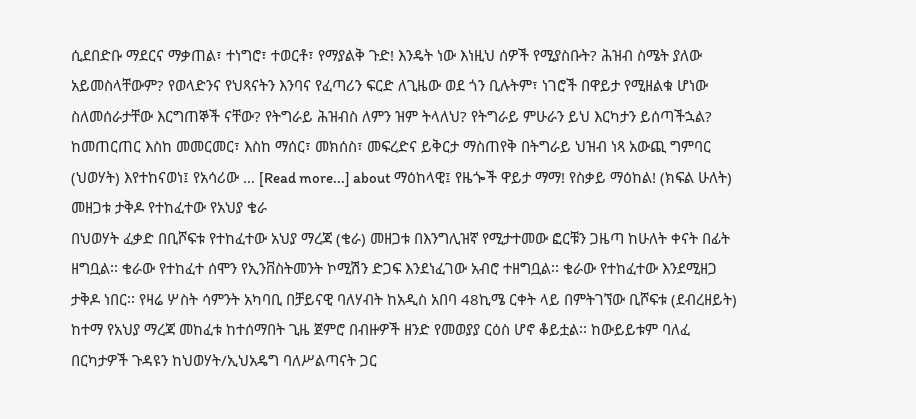ሲደበድቡ ማደርና ማቃጠል፣ ተነግሮ፣ ተወርቶ፣ የማያልቅ ጉድ! እንዴት ነው እነዚህ ሰዎች የሚያስቡት? ሕዝብ ስሜት ያለው አይመስላቸውም? የወላድንና የህጻናትን እንባና የፈጣሪን ፍርድ ለጊዜው ወደ ጎን ቢሉትም፣ ነገሮች በዋይታ የሚዘልቁ ሆነው ስለመሰራታቸው እርግጠኞች ናቸው? የትግራይ ሕዝብስ ለምን ዝም ትላለህ? የትግራይ ምሁራን ይህ እርካታን ይሰጣችኋል? ከመጠርጠር እስከ መመርመር፣ እስከ ማሰር፣ መክሰስ፣ መፍረድና ይቅርታ ማስጠየቅ በትግራይ ህዝብ ነጻ አውጪ ግምባር (ህወሃት) እየተከናወነ፤ የአሳሪው … [Read more...] about ማዕከላዊ፤ የዜጐች ዋይታ ማማ! የስቃይ ማዕከል! (ክፍል ሁለት)
መዘጋቱ ታቅዶ የተከፈተው የአህያ ቄራ
በህወሃት ፈቃድ በቢሾፍቱ የተከፈተው አህያ ማረጃ (ቄራ) መዘጋቱ በእንግሊዝኛ የሚታተመው ፎርቹን ጋዜጣ ከሁለት ቀናት በፊት ዘግቧል፡፡ ቄራው የተከፈተ ሰሞን የኢንቨስትመንት ኮሚሽን ድጋፍ እንደነፈገው አብሮ ተዘግቧል፡፡ ቄራው የተከፈተው እንደሚዘጋ ታቅዶ ነበር፡፡ የዛሬ ሦስት ሳምንት አካባቢ በቻይናዊ ባለሃብት ከአዲስ አበባ 48ኪሜ ርቀት ላይ በምትገኘው ቢሾፍቱ (ደብረዘይት) ከተማ የአህያ ማረጃ መከፈቱ ከተሰማበት ጊዜ ጀምሮ በብዙዎች ዘንድ የመወያያ ርዕስ ሆኖ ቆይቷል፡፡ ከውይይቱም ባለፈ በርካታዎች ጉዳዩን ከህወሃት/ኢህአዴግ ባለሥልጣናት ጋር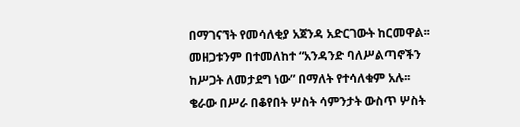በማገናኘት የመሳለቂያ አጀንዳ አድርገውት ከርመዋል፡፡ መዘጋቱንም በተመለከተ “አንዳንድ ባለሥልጣኖችን ከሥጋት ለመታደግ ነው” በማለት የተሳለቁም አሉ፡፡ ቄራው በሥራ በቆየበት ሦስት ሳምንታት ውስጥ ሦስት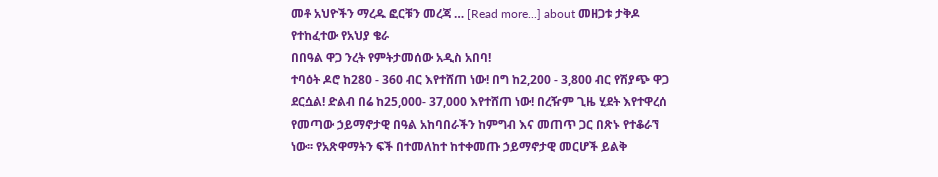መቶ አህዮችን ማረዱ ፎርቹን መረጃ … [Read more...] about መዘጋቱ ታቅዶ የተከፈተው የአህያ ቄራ
በበዓል ዋጋ ንረት የምትታመሰው አዲስ አበባ!
ተባዕት ዶሮ ከ280 - 360 ብር እየተሸጠ ነው! በግ ከ2,200 - 3,800 ብር የሽያጭ ዋጋ ደርሷል! ድልብ በሬ ከ25,000- 37,000 እየተሸጠ ነው! በረዥም ጊዜ ሂደት እየተዋረሰ የመጣው ኃይማኖታዊ በዓል አከባበራችን ከምግብ እና መጠጥ ጋር በጽኑ የተቆራኘ ነው፡፡ የአጽዋማትን ፍች በተመለከተ ከተቀመጡ ኃይማኖታዊ መርሆች ይልቅ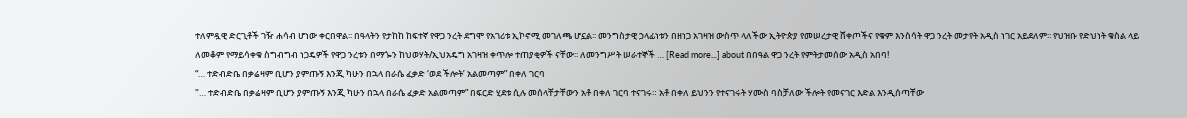ተለምዷዊ ድርጊቶች ገዥ ሐሳብ ሆነው ቀርበዋል፡፡ በዓላትን የታከከ ከፍተኛ የዋጋ ንረት ደግሞ የአገሪቱ ኢኮኖሚ መገለጫ ሆኗል፡፡ መንግስታዊ ኃላፊነቱን በዘነጋ አገዛዝ ውስጥ ላለችው ኢትዮጵያ የመሠረታዊ ሸቀጦችና የቁም እንስሳት ዋጋ ንረት መታየት አዲስ ነገር አይደለም፡፡ የህዝቡ የድህነት ቁስል ላይ ለመቆም የማይሳቀቁ ስግብግብ ነጋዴዎች የዋጋ ንረቱን በማጐን ከህወሃት/ኢህአዴግ አገዛዝ ቀጥሎ ተጠያቂዎች ናቸው፡፡ ለመንግሥት ሠራተኞች … [Read more...] about በበዓል ዋጋ ንረት የምትታመሰው አዲስ አበባ!
“… ተድብድቤ በቃሬዛም ቢሆን ያምጡኝ እንጂ ካሁን በኋላ በራሴ ፈቃድ ‘ወደ ችሎት’ አልመጣም” በቀለ ገርባ
"… ተድብድቤ በቃሬዛም ቢሆን ያምጡኝ እንጂ ካሁን በኋላ በራሴ ፈቃድ አልመጣም” በፍርድ ሂደቱ ሲሉ መሰላቸታቸውን አቶ በቀለ ገርባ ተናገሩ። አቶ በቀለ ይህንን የተናገሩት ሃሙስ ባስቻለው ችሎት የመናገር እድል እንዲሰጣቸው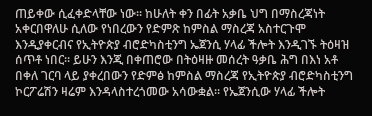ጠይቀው ሲፈቀድላቸው ነው። ከሁለት ቀን በፊት አቃቤ ህግ በማስረጃነት አቀርበዋለሁ ሲለው የነበረውን የድምጽ ከምስል ማስረጃ አስተርጉሞ እንዲያቀርብና የኢትዮጵያ ብሮድካስቲንግ ኤጀንሲ ሃላፊ ችሎት እንዲገኙ ትዕዛዝ ሰጥቶ ነበር። ይሁን እንጂ በቀጠሮው በትዕዛዙ መሰረት ዓቃቤ ሕግ በእነ አቶ በቀለ ገርባ ላይ ያቀረበውን የድምፅ ከምስል ማስረጃ የኢትዮጵያ ብሮድካስቲንግ ኮርፖሬሽን ዛሬም እንዳላስተረጎመው አሳውቋል። የኤጀንሲው ሃላፊ ችሎት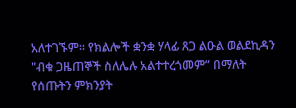አለተገኙም። የክልሎች ቋንቋ ሃላፊ ጸጋ ልዑል ወልደኪዳን "ብቁ ጋዜጠኞች ስለሌሉ አልተተረጎመም” በማለት የሰጡትን ምክንያት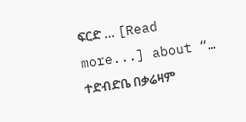ፍርድ … [Read more...] about “… ተድብድቤ በቃሬዛም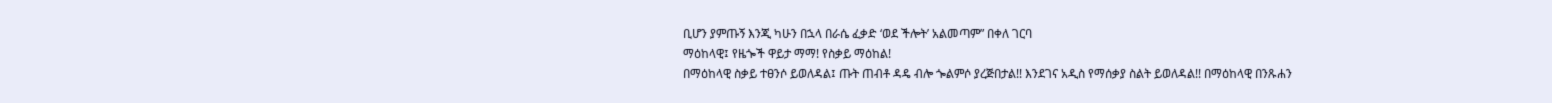ቢሆን ያምጡኝ እንጂ ካሁን በኋላ በራሴ ፈቃድ ‘ወደ ችሎት’ አልመጣም” በቀለ ገርባ
ማዕከላዊ፤ የዜጐች ዋይታ ማማ! የስቃይ ማዕከል!
በማዕከላዊ ስቃይ ተፀንሶ ይወለዳል፤ ጡት ጠብቶ ዳዴ ብሎ ጐልምሶ ያረጅበታል!! እንደገና አዲስ የማሰቃያ ስልት ይወለዳል!! በማዕከላዊ በንጹሐን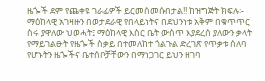ዜጐች ደም የጨቀዩ ገራፊዎች ይርመሰመሱበታል!! ከዝግጅት ክፍሉ፡- ማዕከላዊ አገዛዙን በወታደራዊ የበላይነትና በደህንነቱ አቅም በቁጥጥር ስሩ ያዋለው ህወሓት፤ ማዕከላዊ እስር ቤት ውስጥ እያደረሰ ያለውን ቃላት የማይገልፁት የዜጐች ስቃይ በተመለከተ ጎልጉል ድረገጽ የጥቃቱ ሰለባ የሆኑትን ዜጐችና ቤተሰቦቻቸውን በማነጋገር ይህን ዘገባ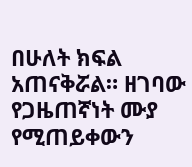በሁለት ክፍል አጠናቅሯል። ዘገባው የጋዜጠኛነት ሙያ የሚጠይቀውን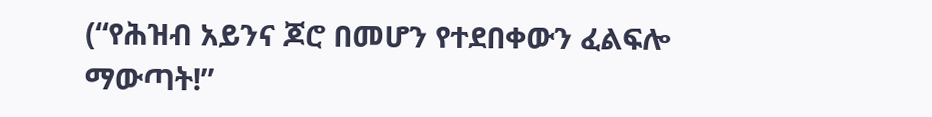(“የሕዝብ አይንና ጆሮ በመሆን የተደበቀውን ፈልፍሎ ማውጣት!”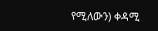የሚለውን) ቀዳሚ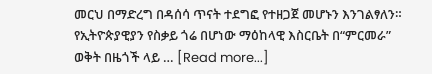መርህ በማድረግ በዳሰሳ ጥናት ተደግፎ የተዘጋጀ መሆኑን እንገልፃለን። የኢትዮጵያዊያን የስቃይ ጎሬ በሆነው ማዕከላዊ እስርቤት በ“ምርመራ” ወቅት በዜጎች ላይ … [Read more...]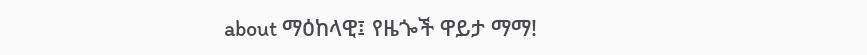about ማዕከላዊ፤ የዜጐች ዋይታ ማማ!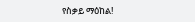የስቃይ ማዕከል!